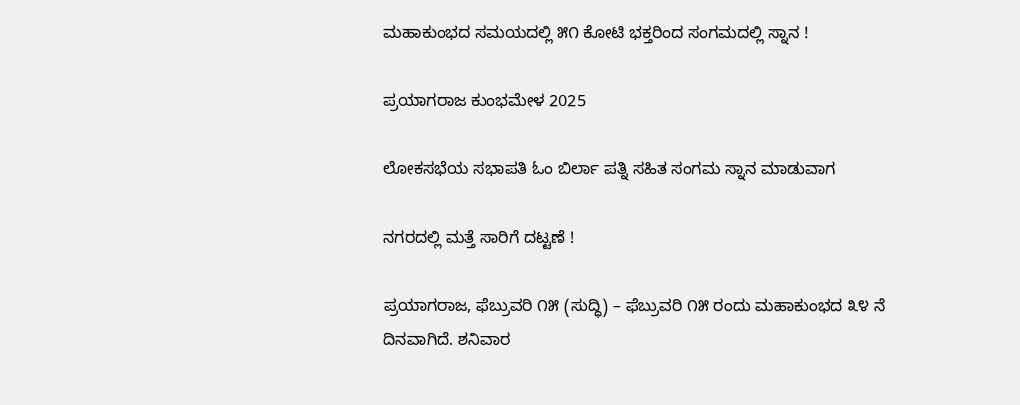ಮಹಾಕುಂಭದ ಸಮಯದಲ್ಲಿ ೫೧ ಕೋಟಿ ಭಕ್ತರಿಂದ ಸಂಗಮದಲ್ಲಿ ಸ್ನಾನ !

ಪ್ರಯಾಗರಾಜ ಕುಂಭಮೇಳ 2025

ಲೋಕಸಭೆಯ ಸಭಾಪತಿ ಓಂ ಬಿರ್ಲಾ ಪತ್ನಿ ಸಹಿತ ಸಂಗಮ ಸ್ನಾನ ಮಾಡುವಾಗ

ನಗರದಲ್ಲಿ ಮತ್ತೆ ಸಾರಿಗೆ ದಟ್ಟಣೆ !

ಪ್ರಯಾಗರಾಜ, ಫೆಬ್ರುವರಿ ೧೫ (ಸುದ್ಧಿ) – ಫೆಬ್ರುವರಿ ೧೫ ರಂದು ಮಹಾಕುಂಭದ ೩೪ ನೆ ದಿನವಾಗಿದೆ. ಶನಿವಾರ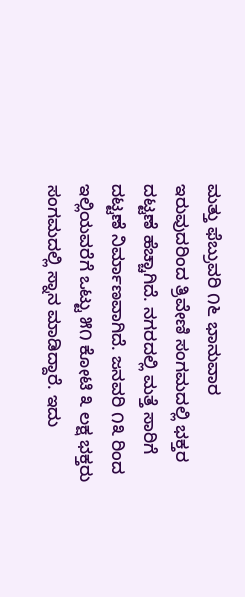ಮತ್ತು ಫೆಬ್ರುವರಿ ೧೬ ಭಾನುವಾರ ಇರುವುದರಿಂದ ತ್ರಿವೇಣಿ ಸಂಗಮದಲ್ಲಿ ಭಕ್ತರ ದಟ್ಟಣೆ ಹೆಚ್ಚಾಗಿದೆ. ನಗರದಲ್ಲಿ ಮತ್ತೆ ಸಾರಿಗೆ ದಟ್ಟಣೆ ನಿರ್ಮಾಣವಾಗಿದೆ. ಜನವರಿ ೧೩ ರಿಂದ ಇಲ್ಲಿಯವರೆಗೆ ಒಟ್ಟು ೫೧ ಕೋಟಿ ೩ ಲಕ್ಷ ಭಕ್ತರು ಸಂಗಮದಲ್ಲಿ ಸ್ನಾನ ಮಾಡಿದ್ದಾರೆ. ಇದು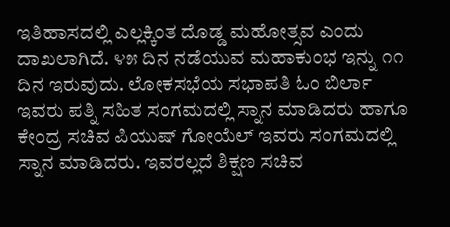ಇತಿಹಾಸದಲ್ಲಿ ಎಲ್ಲಕ್ಕಿಂತ ದೊಡ್ಡ ಮಹೋತ್ಸವ ಎಂದು ದಾಖಲಾಗಿದೆ. ೪೫ ದಿನ ನಡೆಯುವ ಮಹಾಕುಂಭ ಇನ್ನು ೧೧ ದಿನ ಇರುವುದು. ಲೋಕಸಭೆಯ ಸಭಾಪತಿ ಓಂ ಬಿರ್ಲಾ ಇವರು ಪತ್ನಿ ಸಹಿತ ಸಂಗಮದಲ್ಲಿ ಸ್ನಾನ ಮಾಡಿದರು ಹಾಗೂ ಕೇಂದ್ರ ಸಚಿವ ಪಿಯುಷ್ ಗೋಯೆಲ್ ಇವರು ಸಂಗಮದಲ್ಲಿ ಸ್ನಾನ ಮಾಡಿದರು. ಇವರಲ್ಲದೆ ಶಿಕ್ಷಣ ಸಚಿವ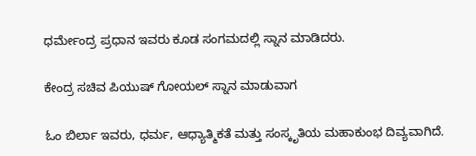ಧರ್ಮೇಂದ್ರ ಪ್ರಧಾನ ಇವರು ಕೂಡ ಸಂಗಮದಲ್ಲಿ ಸ್ನಾನ ಮಾಡಿದರು.

ಕೇಂದ್ರ ಸಚಿವ ಪಿಯುಷ್ ಗೋಯಲ್ ಸ್ನಾನ ಮಾಡುವಾಗ

ಓಂ ಬಿರ್ಲಾ ಇವರು, ಧರ್ಮ, ಆಧ್ಯಾತ್ಮಿಕತೆ ಮತ್ತು ಸಂಸ್ಕೃತಿಯ ಮಹಾಕುಂಭ ದಿವ್ಯವಾಗಿದೆ.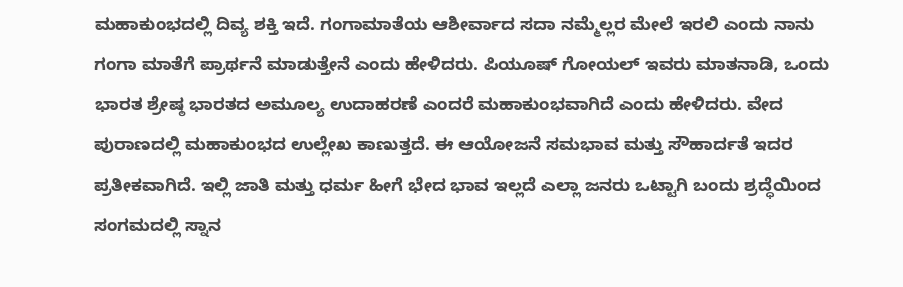ಮಹಾಕುಂಭದಲ್ಲಿ ದಿವ್ಯ ಶಕ್ತಿ ಇದೆ. ಗಂಗಾಮಾತೆಯ ಆಶೀರ್ವಾದ ಸದಾ ನಮ್ಮೆಲ್ಲರ ಮೇಲೆ ಇರಲಿ ಎಂದು ನಾನು ಗಂಗಾ ಮಾತೆಗೆ ಪ್ರಾರ್ಥನೆ ಮಾಡುತ್ತೇನೆ ಎಂದು ಹೇಳಿದರು. ಪಿಯೂಷ್ ಗೋಯಲ್ ಇವರು ಮಾತನಾಡಿ, ಒಂದು ಭಾರತ ಶ್ರೇಷ್ಠ ಭಾರತದ ಅಮೂಲ್ಯ ಉದಾಹರಣೆ ಎಂದರೆ ಮಹಾಕುಂಭವಾಗಿದೆ ಎಂದು ಹೇಳಿದರು. ವೇದ ಪುರಾಣದಲ್ಲಿ ಮಹಾಕುಂಭದ ಉಲ್ಲೇಖ ಕಾಣುತ್ತದೆ. ಈ ಆಯೋಜನೆ ಸಮಭಾವ ಮತ್ತು ಸೌಹಾರ್ದತೆ ಇದರ ಪ್ರತೀಕವಾಗಿದೆ. ಇಲ್ಲಿ ಜಾತಿ ಮತ್ತು ಧರ್ಮ ಹೀಗೆ ಭೇದ ಭಾವ ಇಲ್ಲದೆ ಎಲ್ಲಾ ಜನರು ಒಟ್ಟಾಗಿ ಬಂದು ಶ್ರದ್ಧೆಯಿಂದ ಸಂಗಮದಲ್ಲಿ ಸ್ನಾನ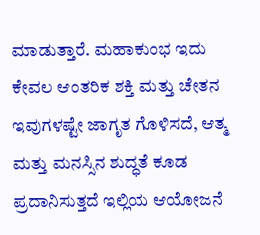ಮಾಡುತ್ತಾರೆ. ಮಹಾಕುಂಭ ಇದು ಕೇವಲ ಆಂತರಿಕ ಶಕ್ತಿ ಮತ್ತು ಚೇತನ ಇವುಗಳಷ್ಟೇ ಜಾಗೃತ ಗೊಳಿಸದೆ, ಆತ್ಮ ಮತ್ತು ಮನಸ್ಸಿನ ಶುದ್ಧತೆ ಕೂಡ ಪ್ರದಾನಿಸುತ್ತದೆ ಇಲ್ಲಿಯ ಆಯೋಜನೆ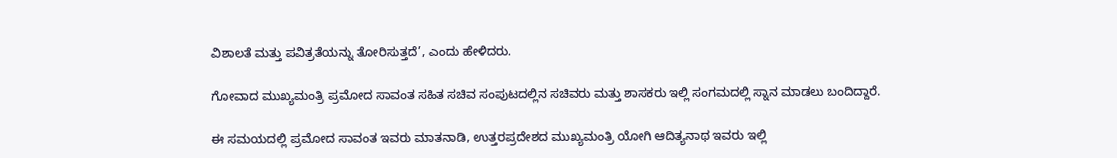ವಿಶಾಲತೆ ಮತ್ತು ಪವಿತ್ರತೆಯನ್ನು ತೋರಿಸುತ್ತದೆ’, ಎಂದು ಹೇಳಿದರು.

ಗೋವಾದ ಮುಖ್ಯಮಂತ್ರಿ ಪ್ರಮೋದ ಸಾವಂತ ಸಹಿತ ಸಚಿವ ಸಂಪುಟದಲ್ಲಿನ ಸಚಿವರು ಮತ್ತು ಶಾಸಕರು ಇಲ್ಲಿ ಸಂಗಮದಲ್ಲಿ ಸ್ನಾನ ಮಾಡಲು ಬಂದಿದ್ದಾರೆ.

ಈ ಸಮಯದಲ್ಲಿ ಪ್ರಮೋದ ಸಾವಂತ ಇವರು ಮಾತನಾಡಿ, ಉತ್ತರಪ್ರದೇಶದ ಮುಖ್ಯಮಂತ್ರಿ ಯೋಗಿ ಆದಿತ್ಯನಾಥ ಇವರು ಇಲ್ಲಿ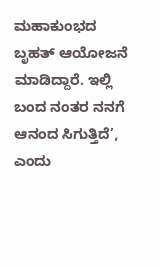ಮಹಾಕುಂಭದ ಬೃಹತ್ ಆಯೋಜನೆ ಮಾಡಿದ್ದಾರೆ. ಇಲ್ಲಿ ಬಂದ ನಂತರ ನನಗೆ ಆನಂದ ಸಿಗುತ್ತಿದೆ’, ಎಂದು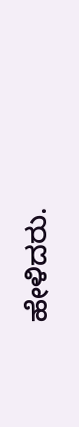ಹೇಳಿದರು.